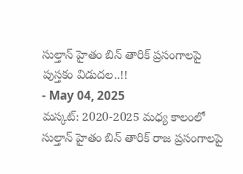సుల్తాన్ హైతం బిన్ తారిక్ ప్రసంగాలపై పుస్తకం విడుదల..!!
- May 04, 2025
మస్కట్: 2020-2025 మధ్య కాలంలో సుల్తాన్ హైతం బిన్ తారిక్ రాజ ప్రసంగాలపై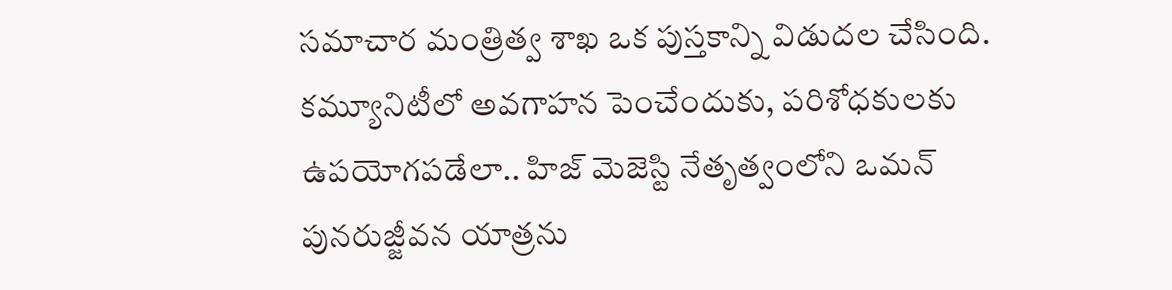సమాచార మంత్రిత్వ శాఖ ఒక పుస్తకాన్ని విడుదల చేసింది. కమ్యూనిటీలో అవగాహన పెంచేందుకు, పరిశోధకులకు ఉపయోగపడేలా.. హిజ్ మెజెస్టి నేతృత్వంలోని ఒమన్ పునరుజ్జీవన యాత్రను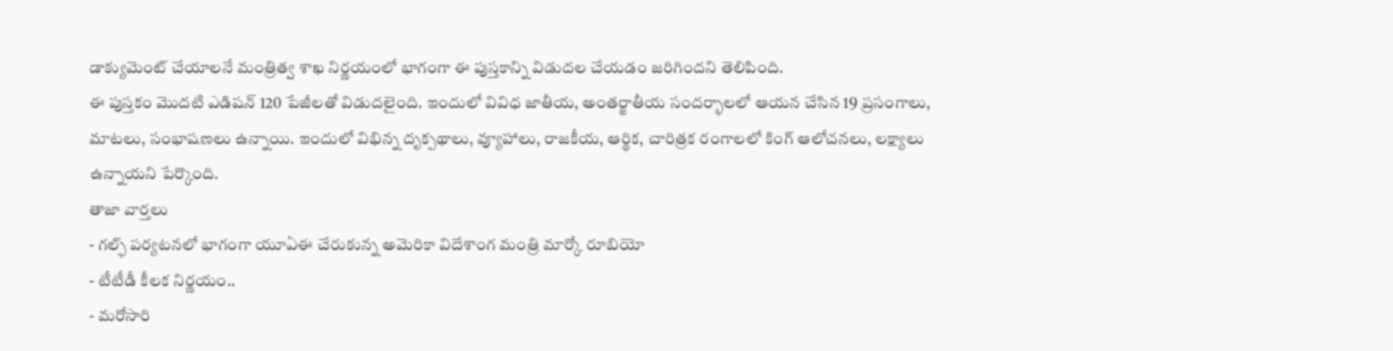డాక్యుమెంట్ చేయాలనే మంత్రిత్వ శాఖ నిర్ణయంలో భాగంగా ఈ పుస్తకాన్ని విడుదల చేయడం జరిగిందని తెలిపింది.
ఈ పుస్తకం మొదటి ఎడిషన్ 120 పేజీలతో విడుదలైంది. ఇందులో వివిధ జాతీయ, అంతర్జాతీయ సందర్భాలలో ఆయన చేసిన 19 ప్రసంగాలు, మాటలు, సంభాషణలు ఉన్నాయి. ఇందులో విభిన్న దృక్పథాలు, వ్యూహాలు, రాజకీయ, ఆర్థిక, చారిత్రక రంగాలలో కింగ్ ఆలోచనలు, లక్ష్యాలు ఉన్నాయని పేర్కొంది.
తాజా వార్తలు
- గల్ఫ్ పర్యటనలో భాగంగా యూఏఈ చేరుకున్న అమెరికా విదేశాంగ మంత్రి మార్కో రూబియో
- టీటీడీ కీలక నిర్ణయం..
- మరోసారి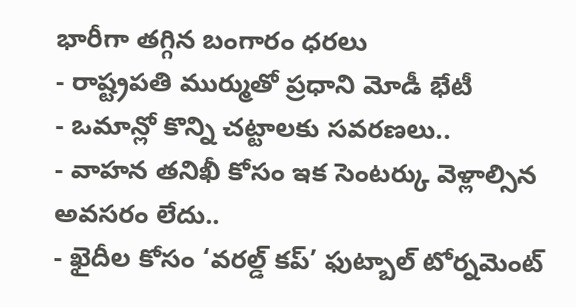భారీగా తగ్గిన బంగారం ధరలు
- రాష్ట్రపతి ముర్ముతో ప్రధాని మోడీ భేటీ
- ఒమాన్లో కొన్ని చట్టాలకు సవరణలు..
- వాహన తనిఖీ కోసం ఇక సెంటర్కు వెళ్లాల్సిన అవసరం లేదు..
- ఖైదీల కోసం ‘వరల్డ్ కప్’ ఫుట్బాల్ టోర్నమెంట్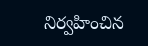నిర్వహించిన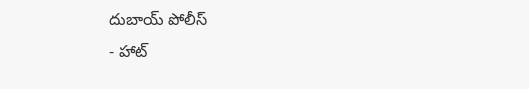దుబాయ్ పోలీస్
- హాట్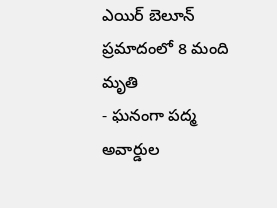ఎయిర్ బెలూన్ ప్రమాదంలో 8 మంది మృతి
- ఘనంగా పద్మ అవార్డుల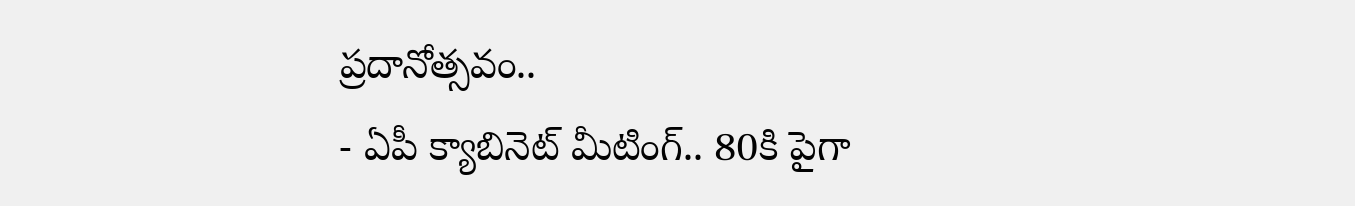ప్రదానోత్సవం..
- ఏపీ క్యాబినెట్ మీటింగ్.. 80కి పైగా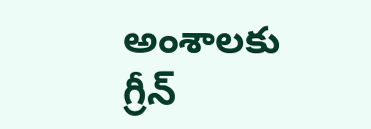అంశాలకు గ్రీన్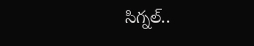సిగ్నల్..